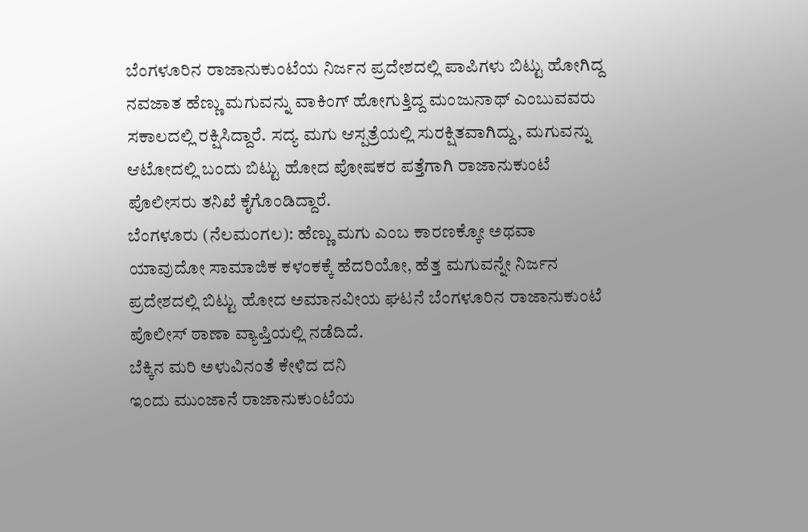ಬೆಂಗಳೂರಿನ ರಾಜಾನುಕುಂಟೆಯ ನಿರ್ಜನ ಪ್ರದೇಶದಲ್ಲಿ ಪಾಪಿಗಳು ಬಿಟ್ಟು ಹೋಗಿದ್ದ ನವಜಾತ ಹೆಣ್ಣು ಮಗುವನ್ನು ವಾಕಿಂಗ್ ಹೋಗುತ್ತಿದ್ದ ಮಂಜುನಾಥ್ ಎಂಬುವವರು ಸಕಾಲದಲ್ಲಿ ರಕ್ಷಿಸಿದ್ದಾರೆ. ಸದ್ಯ ಮಗು ಆಸ್ಪತ್ರೆಯಲ್ಲಿ ಸುರಕ್ಷಿತವಾಗಿದ್ದು, ಮಗುವನ್ನು ಆಟೋದಲ್ಲಿ ಬಂದು ಬಿಟ್ಟು ಹೋದ ಪೋಷಕರ ಪತ್ತೆಗಾಗಿ ರಾಜಾನುಕುಂಟೆ ಪೊಲೀಸರು ತನಿಖೆ ಕೈಗೊಂಡಿದ್ದಾರೆ.
ಬೆಂಗಳೂರು (ನೆಲಮಂಗಲ): ಹೆಣ್ಣು ಮಗು ಎಂಬ ಕಾರಣಕ್ಕೋ ಅಥವಾ ಯಾವುದೋ ಸಾಮಾಜಿಕ ಕಳಂಕಕ್ಕೆ ಹೆದರಿಯೋ, ಹೆತ್ತ ಮಗುವನ್ನೇ ನಿರ್ಜನ ಪ್ರದೇಶದಲ್ಲಿ ಬಿಟ್ಟು ಹೋದ ಅಮಾನವೀಯ ಘಟನೆ ಬೆಂಗಳೂರಿನ ರಾಜಾನುಕುಂಟೆ ಪೊಲೀಸ್ ಠಾಣಾ ವ್ಯಾಪ್ತಿಯಲ್ಲಿ ನಡೆದಿದೆ.
ಬೆಕ್ಕಿನ ಮರಿ ಅಳುವಿನಂತೆ ಕೇಳಿದ ದನಿ
ಇಂದು ಮುಂಜಾನೆ ರಾಜಾನುಕುಂಟೆಯ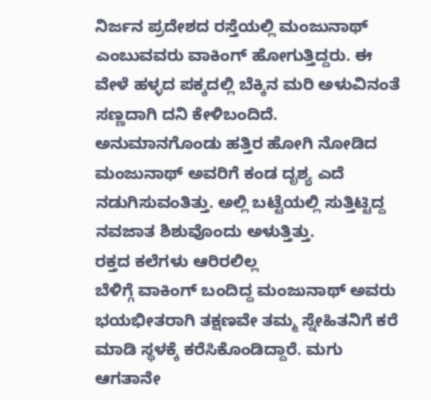ನಿರ್ಜನ ಪ್ರದೇಶದ ರಸ್ತೆಯಲ್ಲಿ ಮಂಜುನಾಥ್ ಎಂಬುವವರು ವಾಕಿಂಗ್ ಹೋಗುತ್ತಿದ್ದರು. ಈ ವೇಳೆ ಹಳ್ಳದ ಪಕ್ಕದಲ್ಲಿ ಬೆಕ್ಕಿನ ಮರಿ ಅಳುವಿನಂತೆ ಸಣ್ಣದಾಗಿ ದನಿ ಕೇಳಿಬಂದಿದೆ. ಅನುಮಾನಗೊಂಡು ಹತ್ತಿರ ಹೋಗಿ ನೋಡಿದ ಮಂಜುನಾಥ್ ಅವರಿಗೆ ಕಂಡ ದೃಶ್ಯ ಎದೆ ನಡುಗಿಸುವಂತಿತ್ತು. ಅಲ್ಲಿ ಬಟ್ಟೆಯಲ್ಲಿ ಸುತ್ತಿಟ್ಟಿದ್ದ ನವಜಾತ ಶಿಶುವೊಂದು ಅಳುತ್ತಿತ್ತು.
ರಕ್ತದ ಕಲೆಗಳು ಆರಿರಲಿಲ್ಲ
ಬೆಳಿಗ್ಗೆ ವಾಕಿಂಗ್ ಬಂದಿದ್ದ ಮಂಜುನಾಥ್ ಅವರು ಭಯಭೀತರಾಗಿ ತಕ್ಷಣವೇ ತಮ್ಮ ಸ್ನೇಹಿತನಿಗೆ ಕರೆ ಮಾಡಿ ಸ್ಥಳಕ್ಕೆ ಕರೆಸಿಕೊಂಡಿದ್ದಾರೆ. ಮಗು ಆಗತಾನೇ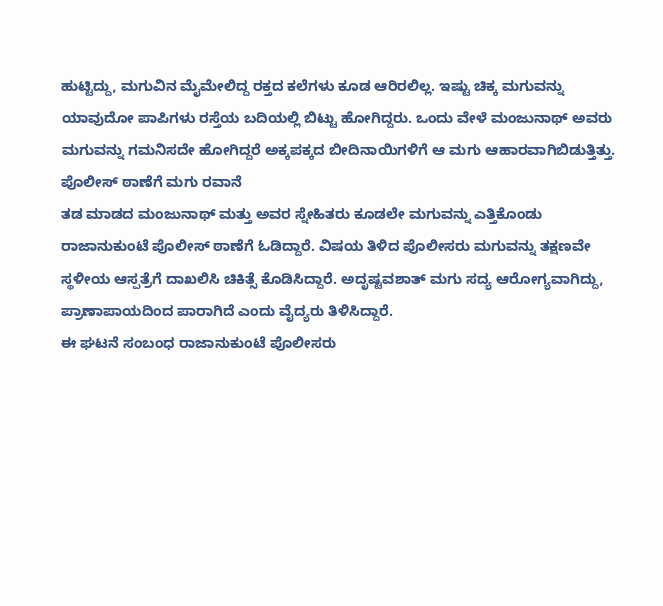ಹುಟ್ಟಿದ್ದು, ಮಗುವಿನ ಮೈಮೇಲಿದ್ದ ರಕ್ತದ ಕಲೆಗಳು ಕೂಡ ಆರಿರಲಿಲ್ಲ. ಇಷ್ಟು ಚಿಕ್ಕ ಮಗುವನ್ನು ಯಾವುದೋ ಪಾಪಿಗಳು ರಸ್ತೆಯ ಬದಿಯಲ್ಲಿ ಬಿಟ್ಟು ಹೋಗಿದ್ದರು. ಒಂದು ವೇಳೆ ಮಂಜುನಾಥ್ ಅವರು ಮಗುವನ್ನು ಗಮನಿಸದೇ ಹೋಗಿದ್ದರೆ ಅಕ್ಕಪಕ್ಕದ ಬೀದಿನಾಯಿಗಳಿಗೆ ಆ ಮಗು ಆಹಾರವಾಗಿಬಿಡುತ್ತಿತ್ತು.
ಪೊಲೀಸ್ ಠಾಣೆಗೆ ಮಗು ರವಾನೆ
ತಡ ಮಾಡದ ಮಂಜುನಾಥ್ ಮತ್ತು ಅವರ ಸ್ನೇಹಿತರು ಕೂಡಲೇ ಮಗುವನ್ನು ಎತ್ತಿಕೊಂಡು ರಾಜಾನುಕುಂಟೆ ಪೊಲೀಸ್ ಠಾಣೆಗೆ ಓಡಿದ್ದಾರೆ. ವಿಷಯ ತಿಳಿದ ಪೊಲೀಸರು ಮಗುವನ್ನು ತಕ್ಷಣವೇ ಸ್ಥಳೀಯ ಆಸ್ಪತ್ರೆಗೆ ದಾಖಲಿಸಿ ಚಿಕಿತ್ಸೆ ಕೊಡಿಸಿದ್ದಾರೆ. ಅದೃಷ್ಟವಶಾತ್ ಮಗು ಸದ್ಯ ಆರೋಗ್ಯವಾಗಿದ್ದು, ಪ್ರಾಣಾಪಾಯದಿಂದ ಪಾರಾಗಿದೆ ಎಂದು ವೈದ್ಯರು ತಿಳಿಸಿದ್ದಾರೆ.
ಈ ಘಟನೆ ಸಂಬಂಧ ರಾಜಾನುಕುಂಟೆ ಪೊಲೀಸರು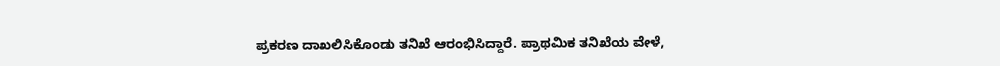ಪ್ರಕರಣ ದಾಖಲಿಸಿಕೊಂಡು ತನಿಖೆ ಆರಂಭಿಸಿದ್ದಾರೆ. ಪ್ರಾಥಮಿಕ ತನಿಖೆಯ ವೇಳೆ,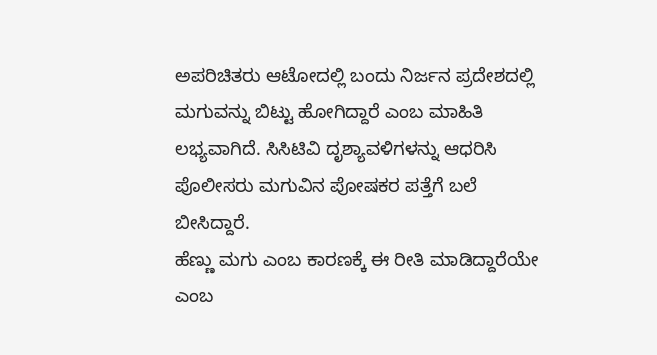ಅಪರಿಚಿತರು ಆಟೋದಲ್ಲಿ ಬಂದು ನಿರ್ಜನ ಪ್ರದೇಶದಲ್ಲಿ ಮಗುವನ್ನು ಬಿಟ್ಟು ಹೋಗಿದ್ದಾರೆ ಎಂಬ ಮಾಹಿತಿ ಲಭ್ಯವಾಗಿದೆ. ಸಿಸಿಟಿವಿ ದೃಶ್ಯಾವಳಿಗಳನ್ನು ಆಧರಿಸಿ ಪೊಲೀಸರು ಮಗುವಿನ ಪೋಷಕರ ಪತ್ತೆಗೆ ಬಲೆ ಬೀಸಿದ್ದಾರೆ.
ಹೆಣ್ಣು ಮಗು ಎಂಬ ಕಾರಣಕ್ಕೆ ಈ ರೀತಿ ಮಾಡಿದ್ದಾರೆಯೇ ಎಂಬ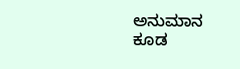ಅನುಮಾನ ಕೂಡ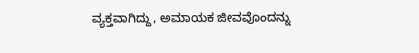ವ್ಯಕ್ತವಾಗಿದ್ದು, ಅಮಾಯಕ ಜೀವವೊಂದನ್ನು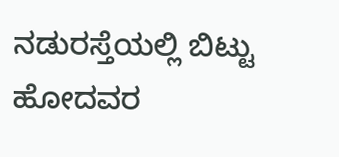ನಡುರಸ್ತೆಯಲ್ಲಿ ಬಿಟ್ಟು ಹೋದವರ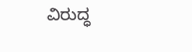ವಿರುದ್ಧ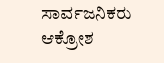ಸಾರ್ವಜನಿಕರು ಆಕ್ರೋಶ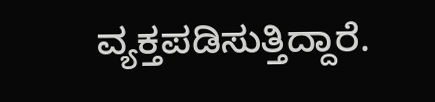ವ್ಯಕ್ತಪಡಿಸುತ್ತಿದ್ದಾರೆ.